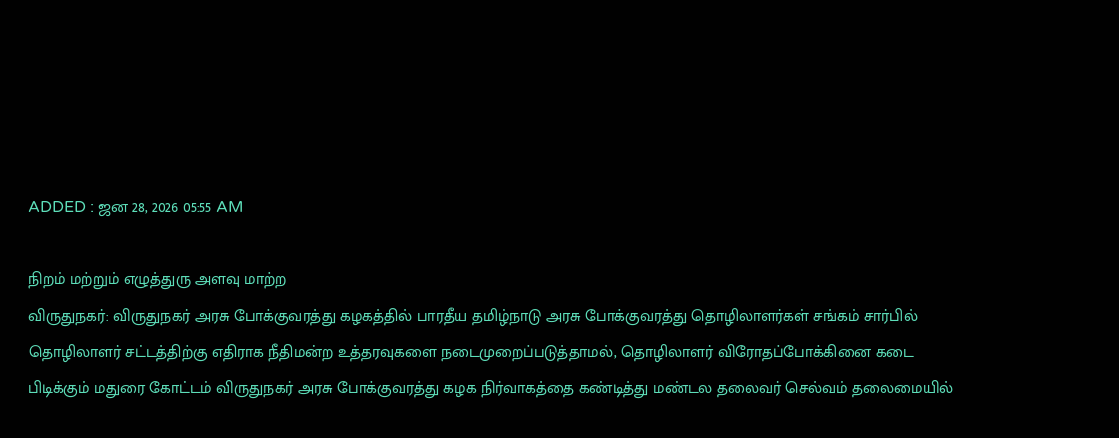ADDED : ஜன 28, 2026 05:55 AM

நிறம் மற்றும் எழுத்துரு அளவு மாற்ற
விருதுநகர்: விருதுநகர் அரசு போக்குவரத்து கழகத்தில் பாரதீய தமிழ்நாடு அரசு போக்குவரத்து தொழிலாளர்கள் சங்கம் சார்பில் தொழிலாளர் சட்டத்திற்கு எதிராக நீதிமன்ற உத்தரவுகளை நடைமுறைப்படுத்தாமல், தொழிலாளர் விரோதப்போக்கினை கடை பிடிக்கும் மதுரை கோட்டம் விருதுநகர் அரசு போக்குவரத்து கழக நிர்வாகத்தை கண்டித்து மண்டல தலைவர் செல்வம் தலைமையில்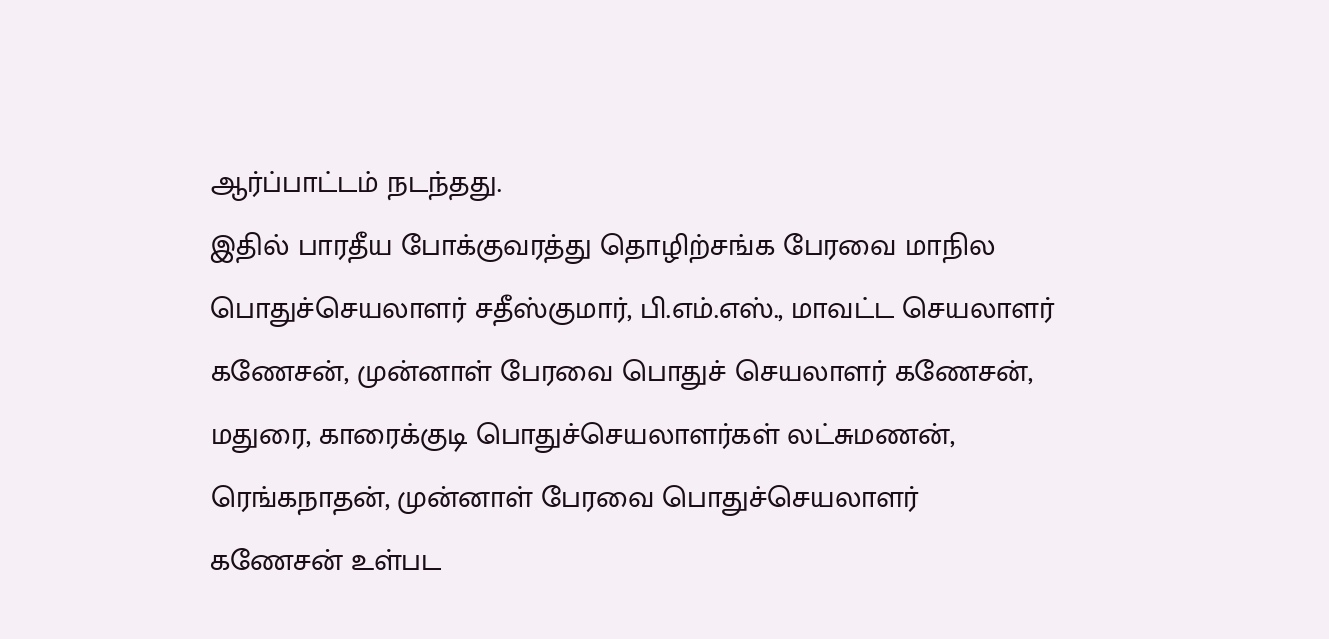ஆர்ப்பாட்டம் நடந்தது.
இதில் பாரதீய போக்குவரத்து தொழிற்சங்க பேரவை மாநில பொதுச்செயலாளர் சதீஸ்குமார், பி.எம்.எஸ்., மாவட்ட செயலாளர் கணேசன், முன்னாள் பேரவை பொதுச் செயலாளர் கணேசன், மதுரை, காரைக்குடி பொதுச்செயலாளர்கள் லட்சுமணன், ரெங்கநாதன், முன்னாள் பேரவை பொதுச்செயலாளர் கணேசன் உள்பட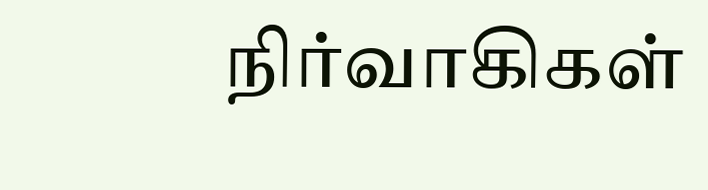நிர்வாகிகள்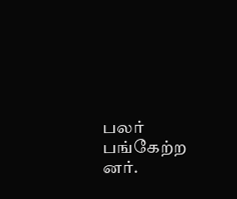பலர் பங்கேற்ற னர்.